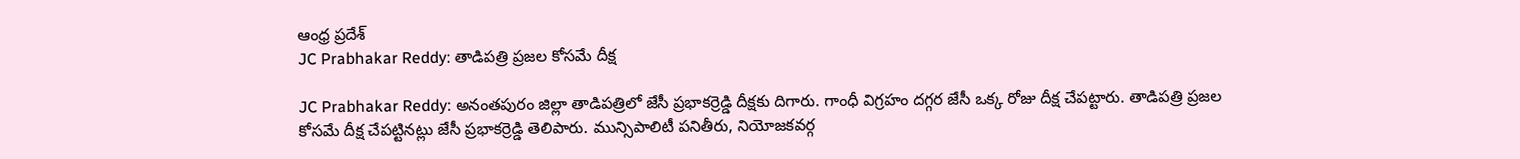ఆంధ్ర ప్రదేశ్
JC Prabhakar Reddy: తాడిపత్రి ప్రజల కోసమే దీక్ష

JC Prabhakar Reddy: అనంతపురం జిల్లా తాడిపత్రిలో జేసీ ప్రభాకర్రెడ్డి దీక్షకు దిగారు. గాంధీ విగ్రహం దగ్గర జేసీ ఒక్క రోజు దీక్ష చేపట్టారు. తాడిపత్రి ప్రజల కోసమే దీక్ష చేపట్టినట్లు జేసీ ప్రభాకర్రెడ్డి తెలిపారు. మున్సిపాలిటీ పనితీరు, నియోజకవర్గ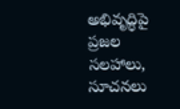అభివృద్ధిపై ప్రజల సలహాలు, సూచనలు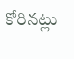కోరినట్లు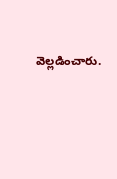వెల్లడించారు.